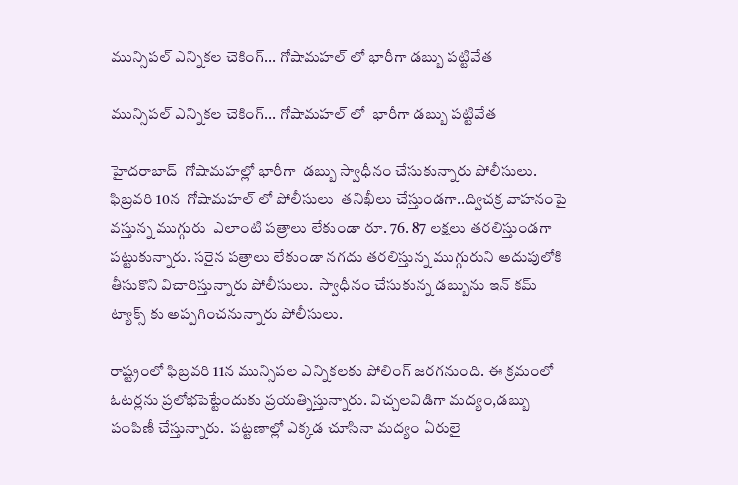మున్సిపల్ ఎన్నికల చెకింగ్... గోషామహల్ లో భారీగా డబ్బు పట్టివేత

మున్సిపల్ ఎన్నికల చెకింగ్... గోషామహల్ లో  భారీగా డబ్బు పట్టివేత

హైదరాబాద్  గోషామహల్లో భారీగా  డబ్బు స్వాధీనం చేసుకున్నారు పోలీసులు.  ఫిబ్రవరి 10న  గోషామహల్ లో పోలీసులు  తనిఖీలు చేస్తుండగా..ద్విచక్ర వాహనంపై వస్తున్న ముగ్గురు  ఎలాంటి పత్రాలు లేకుండా రూ. 76. 87 లక్షలు తరలిస్తుండగా పట్టుకున్నారు. సరైన పత్రాలు లేకుండా నగదు తరలిస్తున్న ముగ్గురుని అదుపులోకి తీసుకొని విచారిస్తున్నారు పోలీసులు.  స్వాధీనం చేసుకున్న డబ్బును ఇన్ కమ్  ట్యాక్స్ కు అప్పగించనున్నారు పోలీసులు.

రాష్ట్రంలో ఫిబ్రవరి 11న మున్సిపల ఎన్నికలకు పోలింగ్ జరగనుంది. ఈ క్రమంలో ఓటర్లను ప్రలోభపెట్టేందుకు ప్రయత్నిస్తున్నారు. విచ్చలవిడిగా మద్యం,డబ్బు పంపిణీ చేస్తున్నారు.  పట్టణాల్లో ఎక్కడ చూసినా మద్యం ఏరులై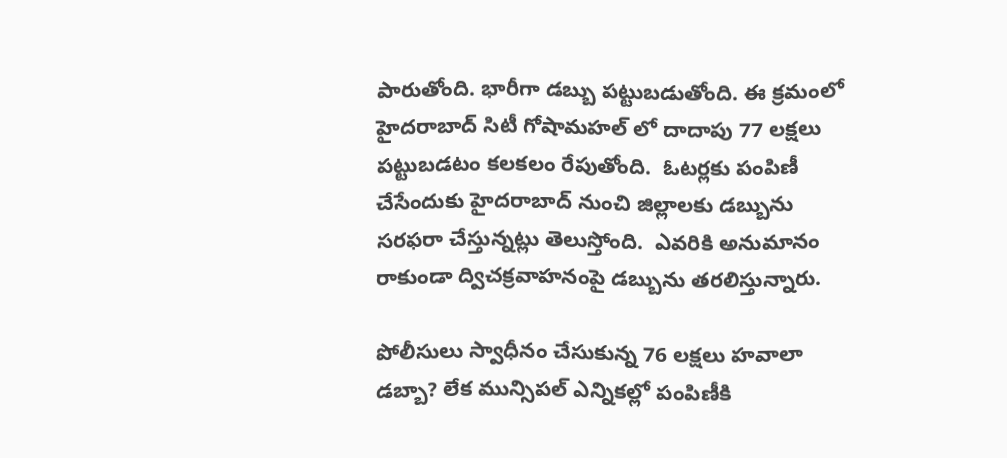పారుతోంది. భారీగా డబ్బు పట్టుబడుతోంది. ఈ క్రమంలో  హైదరాబాద్ సిటీ గోషామహల్ లో దాదాపు 77 లక్షలు పట్టుబడటం కలకలం రేపుతోంది.  ఓటర్లకు పంపిణీ చేసేందుకు హైదరాబాద్ నుంచి జిల్లాలకు డబ్బును సరఫరా చేస్తున్నట్లు తెలుస్తోంది.  ఎవరికి అనుమానం రాకుండా ద్విచక్రవాహనంపై డబ్బును తరలిస్తున్నారు.

పోలీసులు స్వాధీనం చేసుకున్న 76 లక్షలు హవాలా డబ్బా? లేక మున్సిపల్ ఎన్నికల్లో పంపిణీకి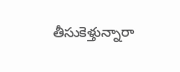తీసుకెళ్తున్నారా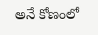అనే కోణంలో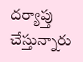దర్యాప్తు చేస్తున్నారు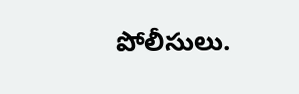పోలీసులు.